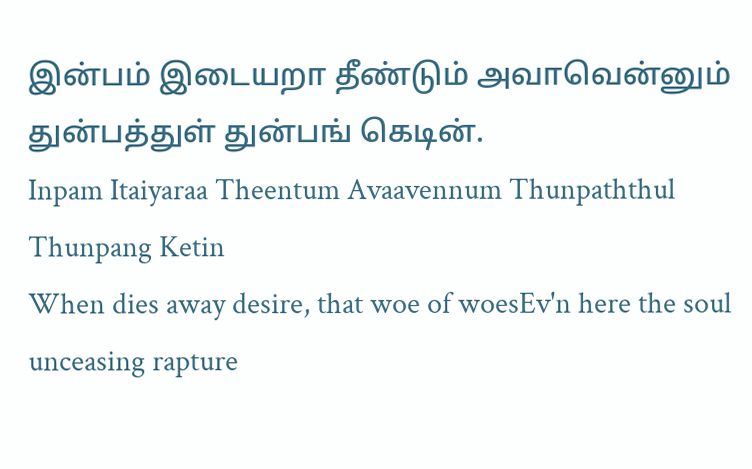இன்பம் இடையறா தீண்டும் அவாவென்னும் துன்பத்துள் துன்பங் கெடின்.
Inpam Itaiyaraa Theentum Avaavennum Thunpaththul Thunpang Ketin
When dies away desire, that woe of woesEv'n here the soul unceasing rapture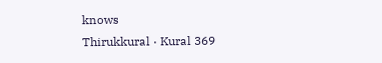knows
Thirukkural · Kural 369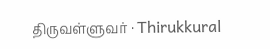திருவள்ளுவர் · Thirukkural